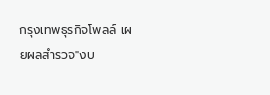กรุงเทพธุรกิจโพลล์ เผยผลสำรวจ"งบ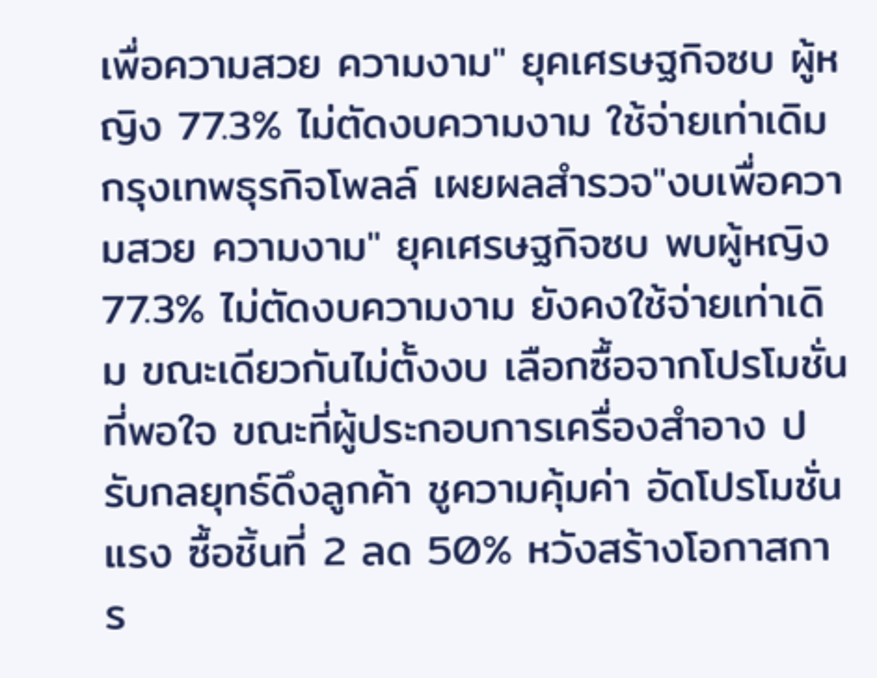เพื่อความสวย ความงาม" ยุคเศรษฐกิจซบ ผู้หญิง 77.3% ไม่ตัดงบความงาม ใช้จ่ายเท่าเดิม
กรุงเทพธุรกิจโพลล์ เผยผลสำรวจ"งบเพื่อความสวย ความงาม" ยุคเศรษฐกิจซบ พบผู้หญิง 77.3% ไม่ตัดงบความงาม ยังคงใช้จ่ายเท่าเดิม ขณะเดียวกันไม่ตั้งงบ เลือกซื้อจากโปรโมชั่นที่พอใจ ขณะที่ผู้ประกอบการเครื่องสำอาง ปรับกลยุทธ์ดึงลูกค้า ชูความคุ้มค่า อัดโปรโมชั่นแรง ซื้อชิ้นที่ 2 ลด 50% หวังสร้างโอกาสการ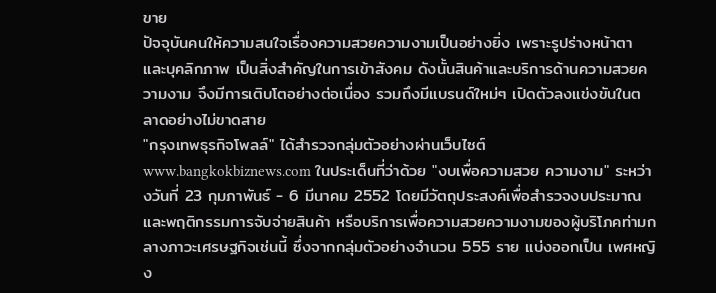ขาย
ปัจจุบันคนให้ความสนใจเรื่องความสวยความงามเป็นอย่างยิ่ง เพราะรูปร่างหน้าตา และบุคลิกภาพ เป็นสิ่งสำคัญในการเข้าสังคม ดังนั้นสินค้าและบริการด้านความสวยความงาม จึงมีการเติบโตอย่างต่อเนื่อง รวมถึงมีแบรนด์ใหม่ๆ เปิดตัวลงแข่งขันในตลาดอย่างไม่ขาดสาย
"กรุงเทพธุรกิจโพลล์" ได้สำรวจกลุ่มตัวอย่างผ่านเว็บไซต์ www.bangkokbiznews.com ในประเด็นที่ว่าด้วย "งบเพื่อความสวย ความงาม" ระหว่างวันที่ 23 กุมภาพันธ์ - 6 มีนาคม 2552 โดยมีวัตถุประสงค์เพื่อสำรวจงบประมาณและพฤติกรรมการจับจ่ายสินค้า หรือบริการเพื่อความสวยความงามของผู้บริโภคท่ามกลางภาวะเศรษฐกิจเช่นนี้ ซึ่งจากกลุ่มตัวอย่างจำนวน 555 ราย แบ่งออกเป็น เพศหญิง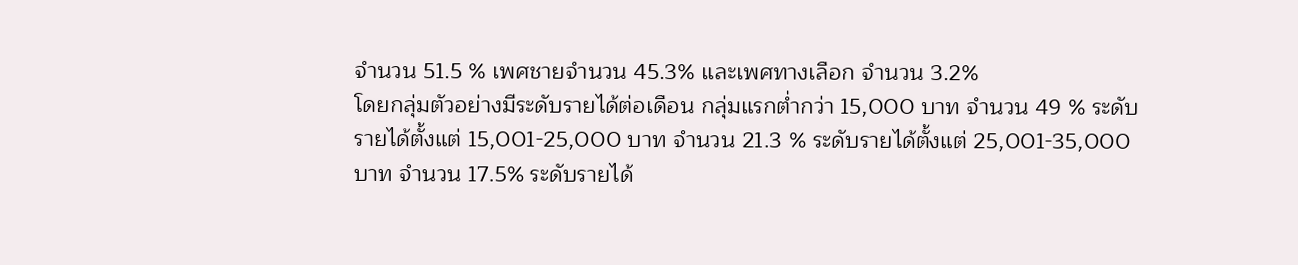จำนวน 51.5 % เพศชายจำนวน 45.3% และเพศทางเลือก จำนวน 3.2%
โดยกลุ่มตัวอย่างมีระดับรายได้ต่อเดือน กลุ่มแรกต่ำกว่า 15,000 บาท จำนวน 49 % ระดับรายได้ตั้งแต่ 15,001-25,000 บาท จำนวน 21.3 % ระดับรายได้ตั้งแต่ 25,001-35,000 บาท จำนวน 17.5% ระดับรายได้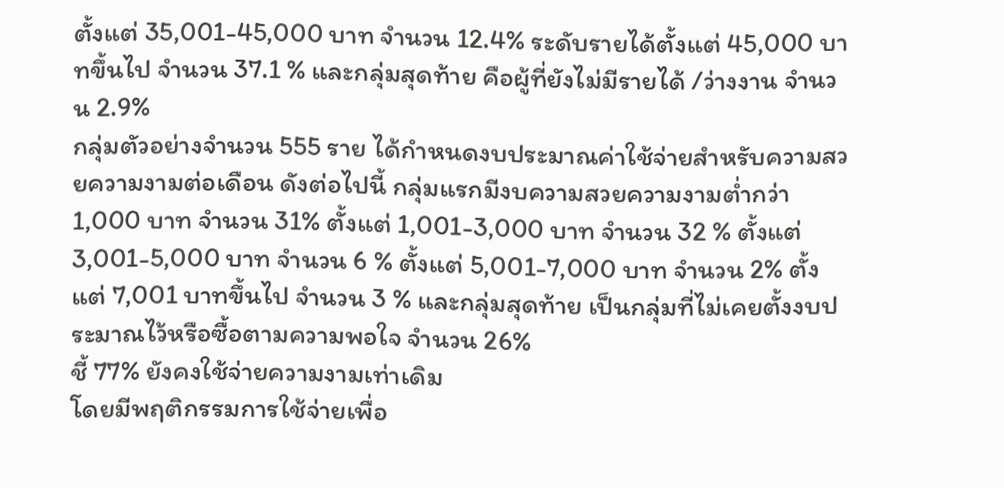ตั้งแต่ 35,001-45,000 บาท จำนวน 12.4% ระดับรายได้ตั้งแต่ 45,000 บาทขึ้นไป จำนวน 37.1 % และกลุ่มสุดท้าย คือผู้ที่ยังไม่มีรายได้ /ว่างงาน จำนวน 2.9%
กลุ่มตัวอย่างจำนวน 555 ราย ได้กำหนดงบประมาณค่าใช้จ่ายสำหรับความสวยความงามต่อเดือน ดังต่อไปนี้ กลุ่มแรกมีงบความสวยความงามต่ำกว่า 1,000 บาท จำนวน 31% ตั้งแต่ 1,001-3,000 บาท จำนวน 32 % ตั้งแต่ 3,001-5,000 บาท จำนวน 6 % ตั้งแต่ 5,001-7,000 บาท จำนวน 2% ตั้งแต่ 7,001 บาทขึ้นไป จำนวน 3 % และกลุ่มสุดท้าย เป็นกลุ่มที่ไม่เคยตั้งงบประมาณไว้หรือซื้อตามความพอใจ จำนวน 26%
ชี้ 77% ยังคงใช้จ่ายความงามเท่าเดิม
โดยมีพฤติกรรมการใช้จ่ายเพื่อ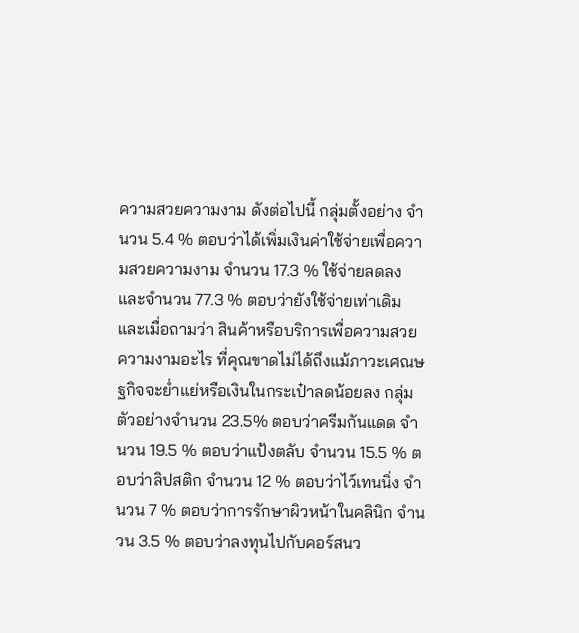ความสวยความงาม ดังต่อไปนี้ กลุ่มตั้งอย่าง จำนวน 5.4 % ตอบว่าได้เพิ่มเงินค่าใช้จ่ายเพื่อความสวยความงาม จำนวน 17.3 % ใช้จ่ายลดลง และจำนวน 77.3 % ตอบว่ายังใช้จ่ายเท่าเดิม และเมื่อถามว่า สินค้าหรือบริการเพื่อความสวยความงามอะไร ที่คุณขาดไม่ได้ถึงแม้ภาวะเศณษฐกิจจะย่ำแย่หรือเงินในกระเป๋าลดน้อยลง กลุ่มตัวอย่างจำนวน 23.5% ตอบว่าครีมกันแดด จำนวน 19.5 % ตอบว่าแป้งตลับ จำนวน 15.5 % ตอบว่าลิปสติก จำนวน 12 % ตอบว่าไว์เทนนิ่ง จำนวน 7 % ตอบว่าการรักษาผิวหน้าในคลินิก จำนวน 3.5 % ตอบว่าลงทุนไปกับคอร์สนว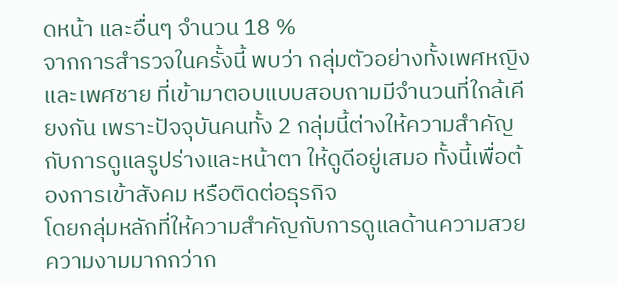ดหน้า และอื่นๆ จำนวน 18 %
จากการสำรวจในครั้งนี้ พบว่า กลุ่มตัวอย่างทั้งเพศหญิง และเพศชาย ที่เข้ามาตอบแบบสอบถามมีจำนวนที่ใกล้เคียงกัน เพราะปัจจุบันคนทั้ง 2 กลุ่มนี้ต่างให้ความสำคัญกับการดูแลรูปร่างและหน้าตา ให้ดูดีอยู่เสมอ ทั้งนี้เพื่อต้องการเข้าสังคม หรือติดต่อธุรกิจ
โดยกลุ่มหลักที่ให้ความสำคัญกับการดูแลด้านความสวยความงามมากกว่าก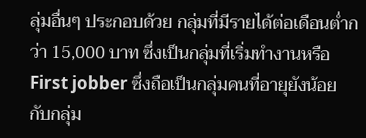ลุ่มอื่นๆ ประกอบด้วย กลุ่มที่มีรายได้ต่อเดือนต่ำกว่า 15,000 บาท ซึ่งเป็นกลุ่มที่เริ่มทำงานหรือ First jobber ซึ่งถือเป็นกลุ่มคนที่อายุยังน้อย กับกลุ่ม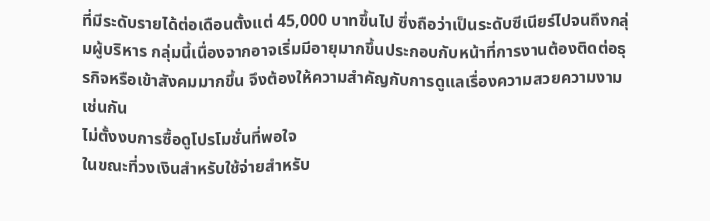ที่มีระดับรายได้ต่อเดือนตั้งแต่ 45,000 บาทขึ้นไป ซึ่งถือว่าเป็นระดับซีเนียร์ไปจนถึงกลุ่มผู้บริหาร กลุ่มนี้เนื่องจากอาจเริ่มมีอายุมากขึ้นประกอบกับหน้าที่การงานต้องติดต่อธุรกิจหรือเข้าสังคมมากขึ้น จึงต้องให้ความสำคัญกับการดูแลเรื่องความสวยความงามเช่นกัน
ไม่ตั้งงบการซื้อดูโปรโมชั่นที่พอใจ
ในขณะที่วงเงินสำหรับใช้จ่ายสำหรับ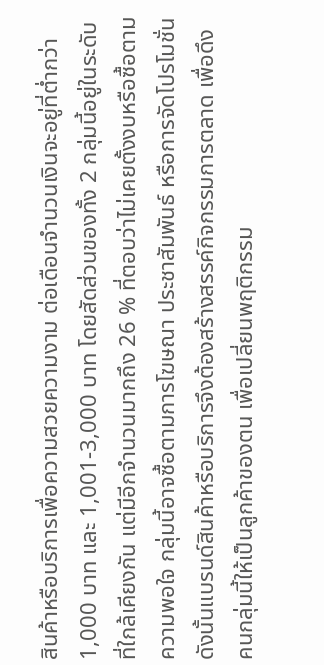สินค้าหรือบริการเพื่อความสวยความงาม ต่อเดือนจำนวนเงินจะอยู่ที่ต่ำกว่า 1,000 บาท และ 1,001-3,000 บาท โดยสัดส่วนของทั้ง 2 กลุ่มนี้อยู่ในระดับที่ใกล้เคียงกัน แต่มีอีกจำนวนมากถึง 26 % ที่ตอบว่าไม่เคยตั้งงบหรือซื้อตามความพอใจ กลุ่มนี้อาจซื้อตามการโฆษณา ประชาสัมพันธ์ หรือการจัดโปรโมชั่น ดังนั้นแบรนด์สินค้าหรือบริการจึงต้องสร้างสรรค์กิจกรรมการตลาด เพื่อดึงคนกลุ่มนี้ให้เป็นลูกค้าของตน เพื่อเปลี่ยนพฤติกรรม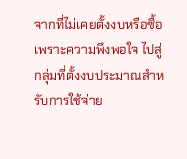จากที่ไม่เคยตั้งงบหรือซื้อเพราะความพึงพอใจ ไปสู่กลุ่มที่ตั้งงบประมาณสำหรับการใช้จ่าย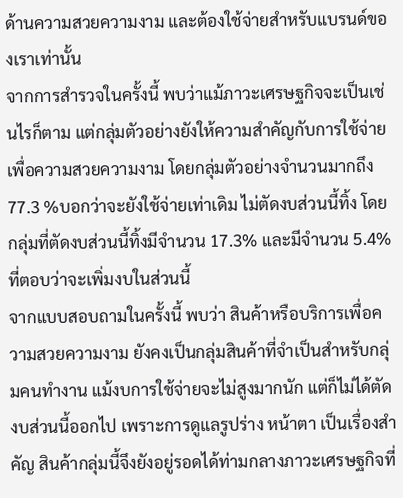ด้านความสวยความงาม และต้องใช้จ่ายสำหรับแบรนด์ของเราเท่านั้น
จากการสำรวจในครั้งนี้ พบว่าแม้ภาวะเศรษฐกิจจะเป็นเช่นไรก็ตาม แต่กลุ่มตัวอย่างยังให้ความสำคัญกับการใช้จ่ายเพื่อความสวยความงาม โดยกลุ่มตัวอย่างจำนวนมากถึง 77.3 %บอกว่าจะยังใช้จ่ายเท่าเดิม ไม่ตัดงบส่วนนี้ทิ้ง โดยกลุ่มที่ตัดงบส่วนนี้ทิ้งมีจำนวน 17.3% และมีจำนวน 5.4% ที่ตอบว่าจะเพิ่มงบในส่วนนี้
จากแบบสอบถามในครั้งนี้ พบว่า สินค้าหรือบริการเพื่อความสวยความงาม ยังคงเป็นกลุ่มสินค้าที่จำเป็นสำหรับกลุ่มคนทำงาน แม้งบการใช้จ่ายจะไม่สูงมากนัก แต่ก็ไม่ได้ตัดงบส่วนนี้ออกไป เพราะการดูแลรูปร่าง หน้าตา เป็นเรื่องสำคัญ สินค้ากลุ่มนี้จึงยังอยู่รอดได้ท่ามกลางภาวะเศรษฐกิจที่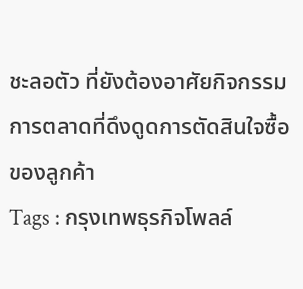ชะลอตัว ที่ยังต้องอาศัยกิจกรรมการตลาดที่ดึงดูดการตัดสินใจซื้อของลูกค้า
Tags : กรุงเทพธุรกิจโพลล์